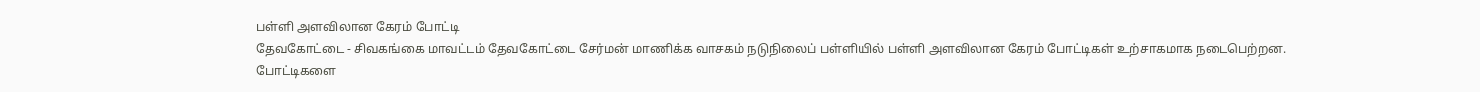பள்ளி அளவிலான கேரம் போட்டி
தேவகோட்டை - சிவகங்கை மாவட்டம் தேவகோட்டை சேர்மன் மாணிக்க வாசகம் நடுநிலைப் பள்ளியில் பள்ளி அளவிலான கேரம் போட்டிகள் உற்சாகமாக நடைபெற்றன.
போட்டிகளை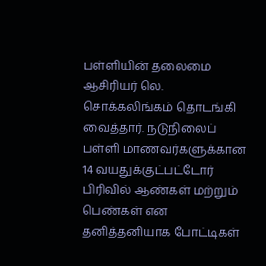பள்ளியின் தலைமை ஆசிரியர் லெ. சொக்கலிங்கம் தொடங்கி வைத்தார். நடுநிலைப் பள்ளி மாணவர்களுக்கான 14 வயதுக்குட்பட்டோர் பிரிவில் ஆண்கள் மற்றும் பெண்கள் என தனித்தனியாக போட்டிகள்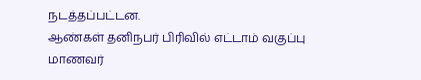நடத்தப்பட்டன.
ஆண்கள் தனிநபர் பிரிவில் எட்டாம் வகுப்பு மாணவர்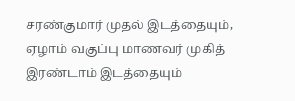சரண்குமார் முதல் இடத்தையும், ஏழாம் வகுப்பு மாணவர் முகித் இரண்டாம் இடத்தையும்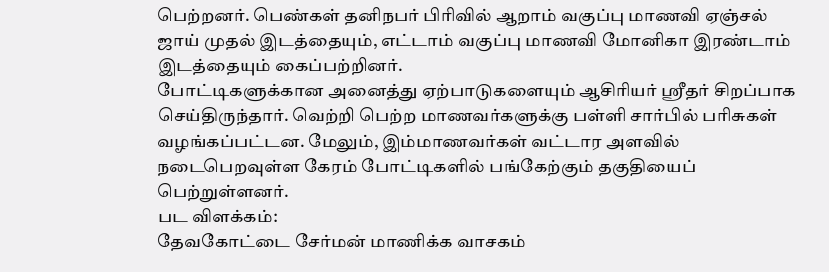பெற்றனர். பெண்கள் தனிநபர் பிரிவில் ஆறாம் வகுப்பு மாணவி ஏஞ்சல் ஜாய் முதல் இடத்தையும், எட்டாம் வகுப்பு மாணவி மோனிகா இரண்டாம் இடத்தையும் கைப்பற்றினர்.
போட்டிகளுக்கான அனைத்து ஏற்பாடுகளையும் ஆசிரியர் ஸ்ரீதர் சிறப்பாக செய்திருந்தார். வெற்றி பெற்ற மாணவர்களுக்கு பள்ளி சார்பில் பரிசுகள் வழங்கப்பட்டன. மேலும், இம்மாணவர்கள் வட்டார அளவில் நடைபெறவுள்ள கேரம் போட்டிகளில் பங்கேற்கும் தகுதியைப் பெற்றுள்ளனர்.
பட விளக்கம்:
தேவகோட்டை சேர்மன் மாணிக்க வாசகம்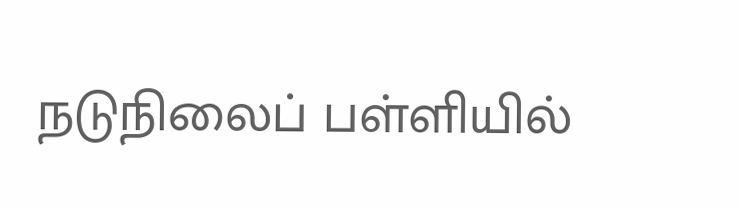நடுநிலைப் பள்ளியில்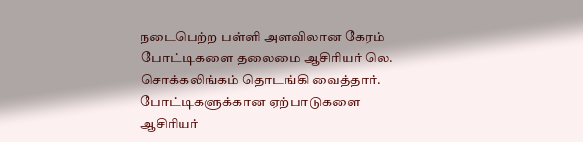நடைபெற்ற பள்ளி அளவிலான கேரம் போட்டிகளை தலைமை ஆசிரியர் லெ. சொக்கலிங்கம் தொடங்கி வைத்தார். போட்டிகளுக்கான ஏற்பாடுகளை ஆசிரியர்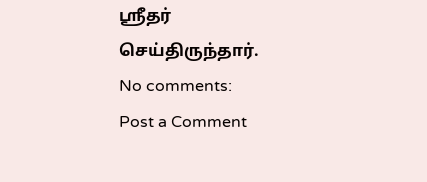ஸ்ரீதர் செய்திருந்தார்.
No comments:
Post a Comment